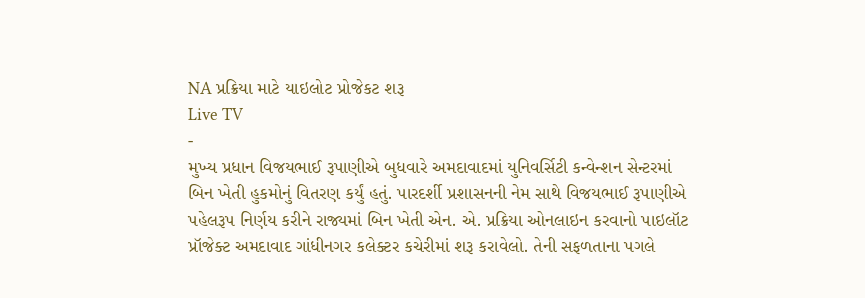NA પ્રક્રિયા માટે યાઇલોટ પ્રોજેકટ શરૂ
Live TV
-
મુખ્ય પ્રધાન વિજયભાઈ રૂપાણીએ બુધવારે અમદાવાદમાં યુનિવર્સિટી કન્વેન્શન સેન્ટરમાં બિન ખેતી હુકમોનું વિતરણ કર્યું હતું. પારદર્શી પ્રશાસનની નેમ સાથે વિજયભાઈ રૂપાણીએ પહેલરૂપ નિર્ણય કરીને રાજ્યમાં બિન ખેતી એન. એ. પ્રક્રિયા ઓનલાઇન કરવાનો પાઇલૉટ પ્રૉજેક્ટ અમદાવાદ ગાંધીનગર કલેક્ટર કચેરીમાં શરૂ કરાવેલો. તેની સફળતાના પગલે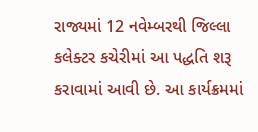રાજ્યમાં 12 નવેમ્બરથી જિલ્લા કલેક્ટર કચેરીમાં આ પદ્ધતિ શરૂ કરાવામાં આવી છે. આ કાર્યક્રમમાં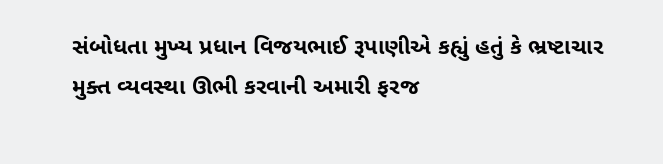સંબોધતા મુખ્ય પ્રધાન વિજયભાઈ રૂપાણીએ કહ્યું હતું કે ભ્રષ્ટાચાર મુક્ત વ્યવસ્થા ઊભી કરવાની અમારી ફરજ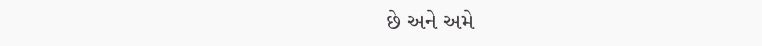છે અને અમે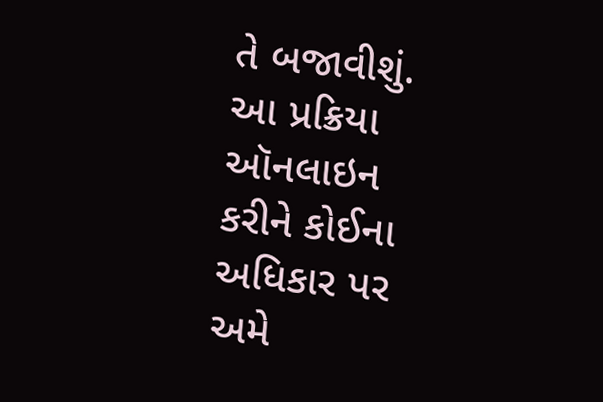તે બજાવીશું. આ પ્રક્રિયા ઑનલાઇન કરીને કોઈના અધિકાર પર અમે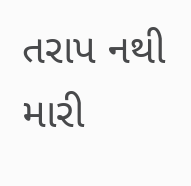તરાપ નથી મારી